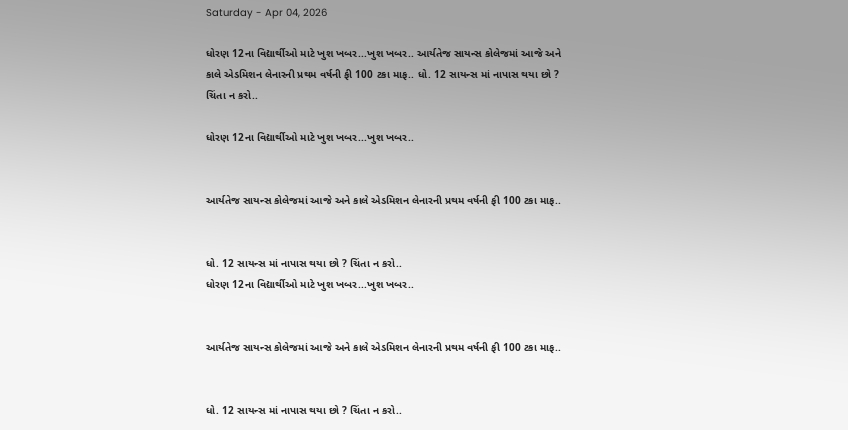Saturday - Apr 04, 2026

ધોરણ 12ના વિદ્યાર્થીઓ માટે ખુશ ખબર...ખુશ ખબર.. આર્યતેજ સાયન્સ કોલેજમાં આજે અને કાલે એડમિશન લેનારની પ્રથમ વર્ષની ફી 100 ટકા માફ.. ધો. 12 સાયન્સ માં નાપાસ થયા છો ? ચિંતા ન કરો..

ધોરણ 12ના વિદ્યાર્થીઓ માટે ખુશ ખબર...ખુશ ખબર..


આર્યતેજ સાયન્સ કોલેજમાં આજે અને કાલે એડમિશન લેનારની પ્રથમ વર્ષની ફી 100 ટકા માફ..


ધો. 12 સાયન્સ માં નાપાસ થયા છો ? ચિંતા ન કરો..
ધોરણ 12ના વિદ્યાર્થીઓ માટે ખુશ ખબર...ખુશ ખબર..


આર્યતેજ સાયન્સ કોલેજમાં આજે અને કાલે એડમિશન લેનારની પ્રથમ વર્ષની ફી 100 ટકા માફ..


ધો. 12 સાયન્સ માં નાપાસ થયા છો ? ચિંતા ન કરો..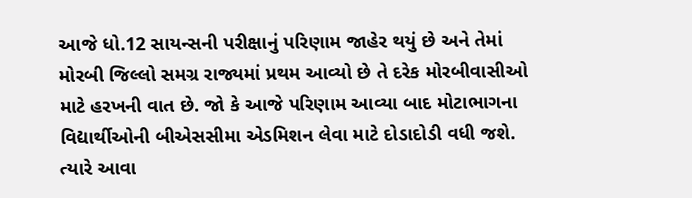આજે ધો.12 સાયન્સની પરીક્ષાનું પરિણામ જાહેર થયું છે અને તેમાં મોરબી જિલ્લો સમગ્ર રાજ્યમાં પ્રથમ આવ્યો છે તે દરેક મોરબીવાસીઓ માટે હરખની વાત છે. જો કે આજે પરિણામ આવ્યા બાદ મોટાભાગના વિદ્યાર્થીઓની બીએસસીમા એડમિશન લેવા માટે દોડાદોડી વધી જશે. ત્યારે આવા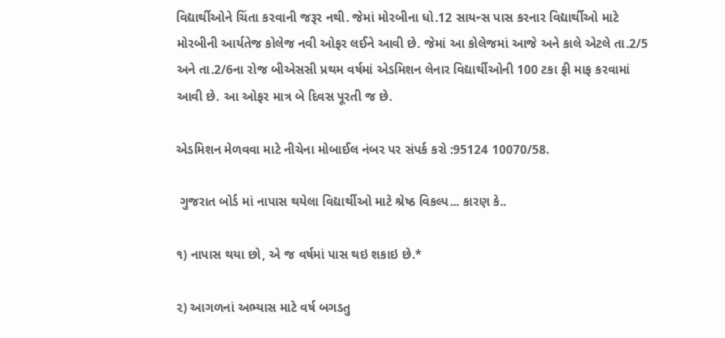વિદ્યાર્થીઓને ચિંતા કરવાની જરૂર નથી. જેમાં મોરબીના ધો.12 સાયન્સ પાસ કરનાર વિદ્યાર્થીઓ માટે મોરબીની આર્યતેજ કોલેજ નવી ઓફર લઈને આવી છે. જેમાં આ કોલેજમાં આજે અને કાલે એટલે તા.2/5 અને તા.2/6ના રોજ બીએસસી પ્રથમ વર્ષમાં એડમિશન લેનાર વિદ્યાર્થીઓની 100 ટકા ફી માફ કરવામાં આવી છે. આ ઓફર માત્ર બે દિવસ પૂરતી જ છે.

એડમિશન મેળવવા માટે નીચેના મોબાઈલ નંબર પર સંપર્ક કરો :95124 10070/58.

 ગુજરાત બોર્ડ માં નાપાસ થયેલા વિદ્યાર્થીઓ માટે શ્રેષ્ઠ વિકલ્પ... કારણ કે..

૧) નાપાસ થયા છો, એ જ વર્ષમાં પાસ થઇ શકાઇ છે.*

૨) આગળનાં અભ્યાસ માટે વર્ષ બગડતુ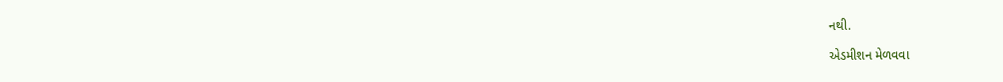નથી.

એડમીશન મેળવવા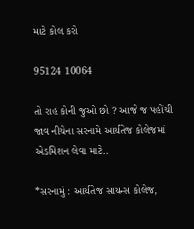માટે કોલ કરો

95124 10064

તો રાહ કોની જુઓ છો ? આજે જ પહોંચી જાવ નીચેના સરનામે આર્યતેજ કોલેજમાં એડમિશન લેવા માટે..

*સરનામું : આર્યતેજ સાયન્સ કોલેજ,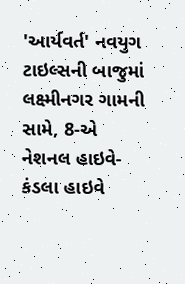'આર્યવર્ત' નવયુગ ટાઇલ્સની બાજુમાં લક્ષ્મીનગર ગામની સામે, 8-એ નેશનલ હાઇવે-કંડલા હાઇવે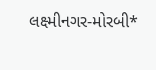લક્ષ્મીનગર-મોરબી*